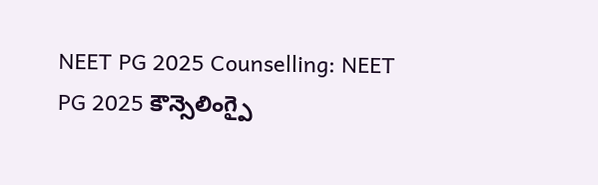NEET PG 2025 Counselling: NEET PG 2025 కౌన్సెలింగ్పై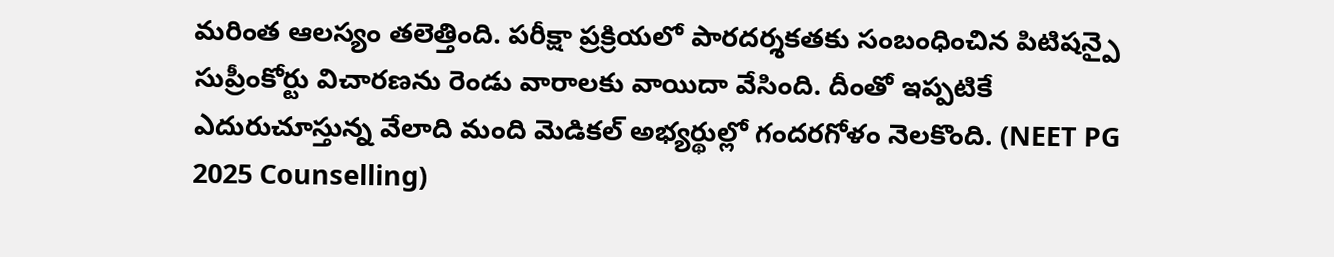మరింత ఆలస్యం తలెత్తింది. పరీక్షా ప్రక్రియలో పారదర్శకతకు సంబంధించిన పిటిషన్పై సుప్రీంకోర్టు విచారణను రెండు వారాలకు వాయిదా వేసింది. దీంతో ఇప్పటికే ఎదురుచూస్తున్న వేలాది మంది మెడికల్ అభ్యర్థుల్లో గందరగోళం నెలకొంది. (NEET PG 2025 Counselling)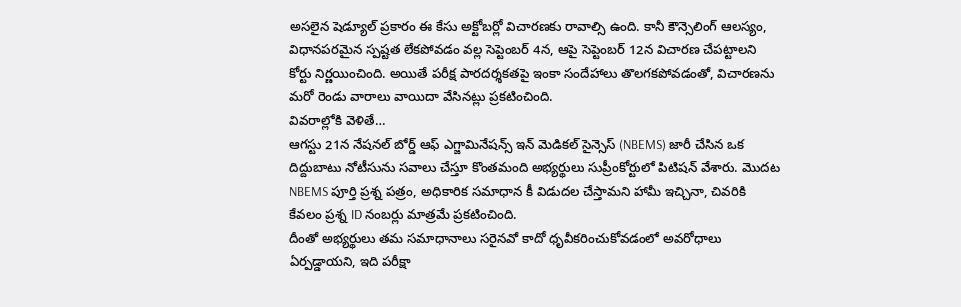అసలైన షెడ్యూల్ ప్రకారం ఈ కేసు అక్టోబర్లో విచారణకు రావాల్సి ఉంది. కానీ కౌన్సెలింగ్ ఆలస్యం, విధానపరమైన స్పష్టత లేకపోవడం వల్ల సెప్టెంబర్ 4న, ఆపై సెప్టెంబర్ 12న విచారణ చేపట్టాలని కోర్టు నిర్ణయించింది. అయితే పరీక్ష పారదర్శకతపై ఇంకా సందేహాలు తొలగకపోవడంతో, విచారణను మరో రెండు వారాలు వాయిదా వేసినట్లు ప్రకటించింది.
వివరాల్లోకి వెళితే…
ఆగస్టు 21న నేషనల్ బోర్డ్ ఆఫ్ ఎగ్జామినేషన్స్ ఇన్ మెడికల్ సైన్సెస్ (NBEMS) జారీ చేసిన ఒక దిద్దుబాటు నోటీసును సవాలు చేస్తూ కొంతమంది అభ్యర్థులు సుప్రీంకోర్టులో పిటిషన్ వేశారు. మొదట NBEMS పూర్తి ప్రశ్న పత్రం, అధికారిక సమాధాన కీ విడుదల చేస్తామని హామీ ఇచ్చినా, చివరికి కేవలం ప్రశ్న ID నంబర్లు మాత్రమే ప్రకటించింది.
దీంతో అభ్యర్థులు తమ సమాధానాలు సరైనవో కాదో ధృవీకరించుకోవడంలో అవరోధాలు ఏర్పడ్డాయని, ఇది పరీక్షా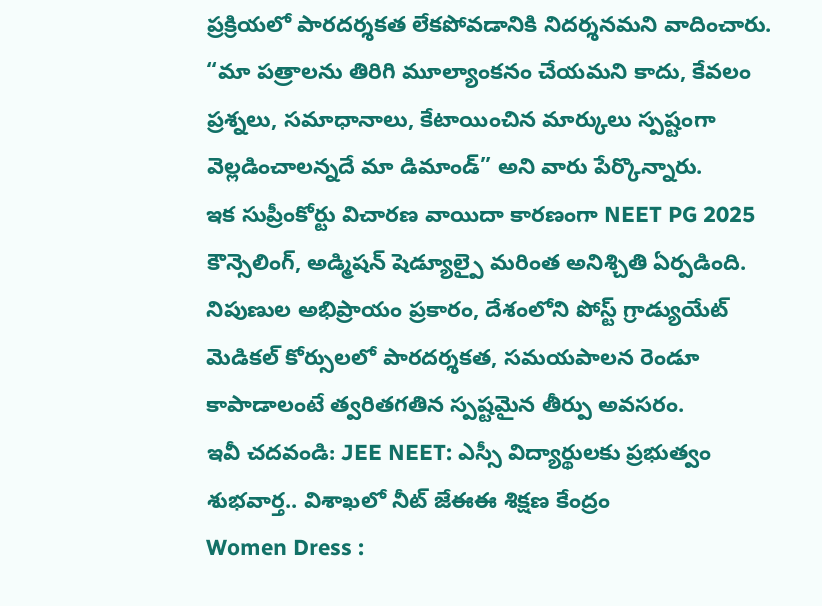ప్రక్రియలో పారదర్శకత లేకపోవడానికి నిదర్శనమని వాదించారు. “మా పత్రాలను తిరిగి మూల్యాంకనం చేయమని కాదు, కేవలం ప్రశ్నలు, సమాధానాలు, కేటాయించిన మార్కులు స్పష్టంగా వెల్లడించాలన్నదే మా డిమాండ్” అని వారు పేర్కొన్నారు.
ఇక సుప్రీంకోర్టు విచారణ వాయిదా కారణంగా NEET PG 2025 కౌన్సెలింగ్, అడ్మిషన్ షెడ్యూల్పై మరింత అనిశ్చితి ఏర్పడింది. నిపుణుల అభిప్రాయం ప్రకారం, దేశంలోని పోస్ట్ గ్రాడ్యుయేట్ మెడికల్ కోర్సులలో పారదర్శకత, సమయపాలన రెండూ కాపాడాలంటే త్వరితగతిన స్పష్టమైన తీర్పు అవసరం.
ఇవీ చదవండి: JEE NEET: ఎస్సీ విద్యార్థులకు ప్రభుత్వం శుభవార్త.. విశాఖలో నీట్ జేఈఈ శిక్షణ కేంద్రం
Women Dress :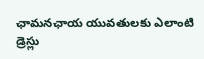ఛామనఛాయ యువతులకు ఎలాంటి డ్రెస్లు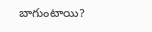బాగుంటాయి?